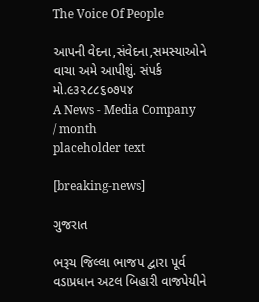The Voice Of People

આપની વેદના,સંવેદના,સમસ્યાઓને વાચા અમે આપીશું. સંપર્ક મો.૯૩૨૮૮૬૦૭૫૪
A News - Media Company
/ month
placeholder text

[breaking-news]

ગુજરાત

ભરૂચ જિલ્લા ભાજપ દ્વારા પૂર્વ વડાપ્રધાન અટલ બિહારી વાજપેયીને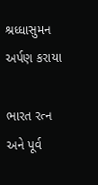શ્રધ્ધાસુમન અર્પણ કરાયા

ભારત રત્ન અને પૂર્વ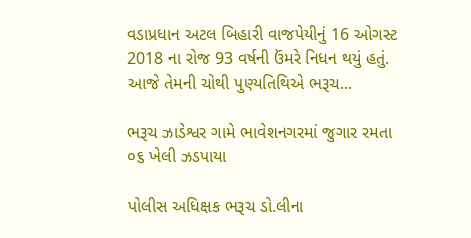વડાપ્રધાન અટલ બિહારી વાજપેયીનું 16 ઓગસ્ટ 2018 ના રોજ 93 વર્ષની ઉંમરે નિધન થયું હતું. આજે તેમની ચોથી પુણ્યતિથિએ ભરૂચ...

ભરૂચ ઝાડેશ્વર ગામે ભાવેશનગરમાં જુગાર રમતા ૦૬ ખેલી ઝડપાયા

પોલીસ અધિક્ષક ભરૂચ ડો.લીના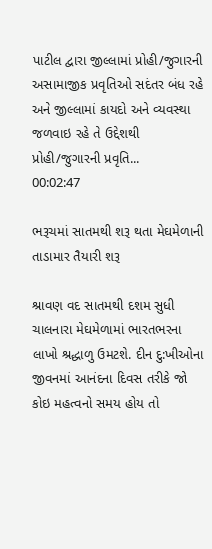પાટીલ દ્વારા જીલ્લામાં પ્રોહી/જુગારની અસામાજીક પ્રવૃતિઓ સદંતર બંધ રહે અને જીલ્લામાં કાયદો અને વ્યવસ્થા જળવાઇ રહે તે ઉદ્દેશથી પ્રોહી/જુગારની પ્રવૃતિ...
00:02:47

ભરૂચમાં સાતમથી શરૂ થતા મેઘમેળાની તાડામાર તૈયારી શરૂ

શ્રાવણ વદ સાતમથી દશમ સુધી ચાલનારા મેઘમેળામાં ભારતભરના લાખો શ્રદ્ધાળુ ઉમટશે. દીન દુ:ખીઓના જીવનમાં આનંદના દિવસ તરીકે જો કોઇ મહત્વનો સમય હોય તો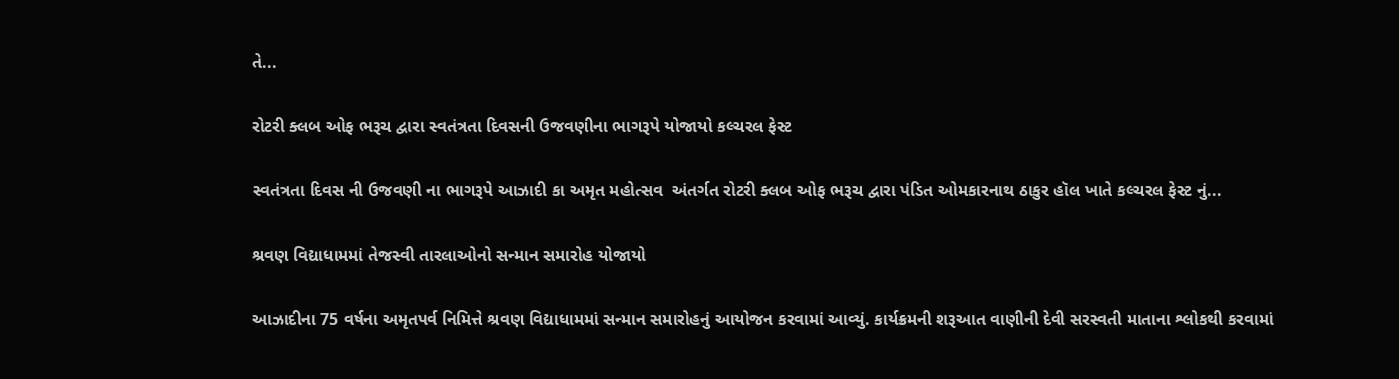તે...

રોટરી ક્લબ ઓફ ભરૂચ દ્વારા સ્વતંત્રતા દિવસની ઉજવણીના ભાગરૂપે યોજાયો કલ્ચરલ ફેસ્ટ

સ્વતંત્રતા દિવસ ની ઉજવણી ના ભાગરૂપે આઝાદી કા અમૃત મહોત્સવ  અંતર્ગત રોટરી ક્લબ ઓફ ભરૂચ દ્વારા પંડિત ઓમકારનાથ ઠાકુર હૉલ ખાતે કલ્ચરલ ફેસ્ટ નું...

શ્રવણ વિદ્યાધામમાં તેજસ્વી તારલાઓનો સન્માન સમારોહ યોજાયો

આઝાદીના 75 વર્ષના અમૃતપર્વ નિમિત્તે શ્રવણ વિદ્યાધામમાં સન્માન સમારોહનું આયોજન કરવામાં આવ્યું. કાર્યક્રમની શરૂઆત વાણીની દેવી સરસ્વતી માતાના શ્લોકથી કરવામાં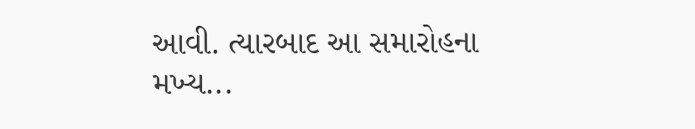આવી. ત્યારબાદ આ સમારોહના મખ્ય...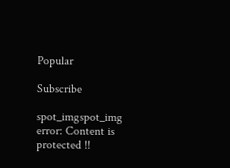Popular

Subscribe

spot_imgspot_img
error: Content is protected !!